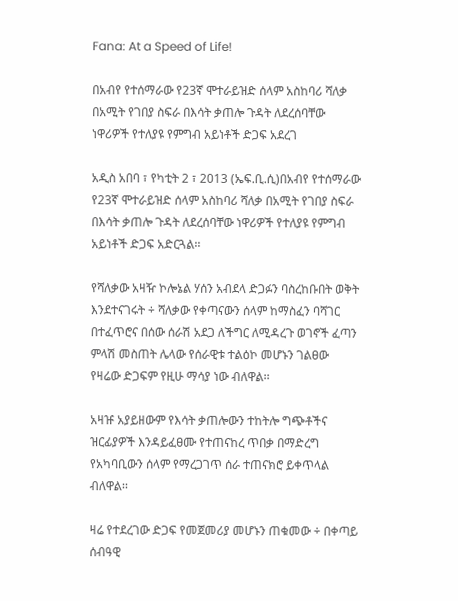Fana: At a Speed of Life!

በአብየ የተሰማራው የ23ኛ ሞተራይዝድ ሰላም አስከባሪ ሻለቃ በአሚት የገበያ ስፍራ በእሳት ቃጠሎ ጉዳት ለደረሰባቸው ነዋሪዎች የተለያዩ የምግብ አይነቶች ድጋፍ አደረገ

አዲስ አበባ ፣ የካቲት 2 ፣ 2013 (ኤፍ.ቢ.ሲ)በአብየ የተሰማራው የ23ኛ ሞተራይዝድ ሰላም አስከባሪ ሻለቃ በአሚት የገበያ ስፍራ በእሳት ቃጠሎ ጉዳት ለደረሰባቸው ነዋሪዎች የተለያዩ የምግብ አይነቶች ድጋፍ አድርጓል፡፡

የሻለቃው አዛዥ ኮሎኔል ሃሰን አብደላ ድጋፉን ባስረከቡበት ወቅት እንደተናገሩት ÷ ሻለቃው የቀጣናውን ሰላም ከማስፈን ባሻገር  በተፈጥሮና በሰው ሰራሽ አደጋ ለችግር ለሚዳረጉ ወገኖች ፈጣን ምላሽ መስጠት ሌላው የሰራዊቱ ተልዕኮ መሆኑን ገልፀው  የዛሬው ድጋፍም የዚሁ ማሳያ ነው ብለዋል፡፡

አዛዡ አያይዘውም የእሳት ቃጠሎውን ተከትሎ ግጭቶችና ዝርፊያዎች እንዳይፈፀሙ የተጠናከረ ጥበቃ በማድረግ የአካባቢውን ሰላም የማረጋገጥ ሰራ ተጠናክሮ ይቀጥላል ብለዋል፡፡

ዛሬ የተደረገው ድጋፍ የመጀመሪያ መሆኑን ጠቁመው ÷ በቀጣይ ሰብዓዊ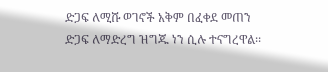ድጋፍ ለሚሹ ወገኖች አቅም በፈቀደ መጠን ድጋፍ ለማድረግ ዝግጁ ነን ሲሉ ተናግረዋል፡፡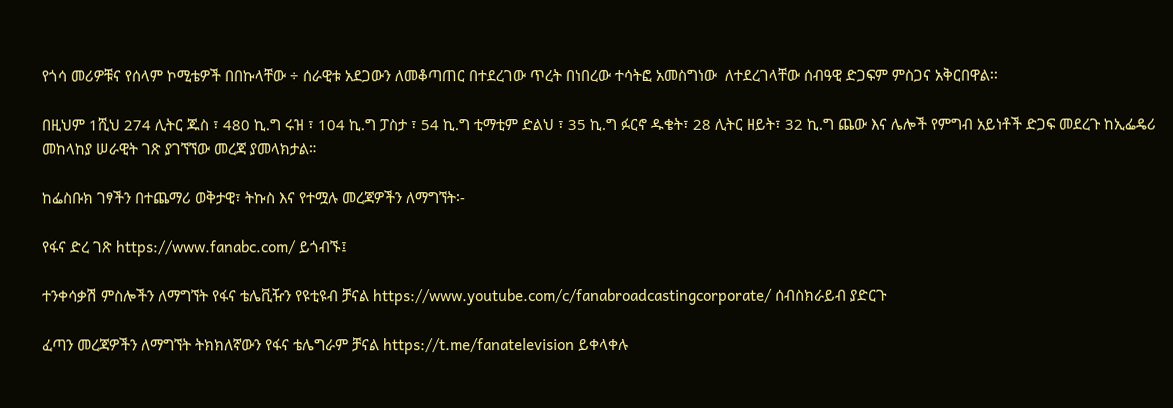የጎሳ መሪዎቹና የሰላም ኮሚቴዎች በበኩላቸው ÷ ሰራዊቱ አደጋውን ለመቆጣጠር በተደረገው ጥረት በነበረው ተሳትፎ አመስግነው  ለተደረገላቸው ሰብዓዊ ድጋፍም ምስጋና አቅርበዋል፡፡

በዚህም 1ሺህ 274 ሊትር ጁስ ፣ 480 ኪ.ግ ሩዝ ፣ 104 ኪ.ግ ፓስታ ፣ 54 ኪ.ግ ቲማቲም ድልህ ፣ 35 ኪ.ግ ፉርኖ ዱቄት፣ 28 ሊትር ዘይት፣ 32 ኪ.ግ ጨው እና ሌሎች የምግብ አይነቶች ድጋፍ መደረጉ ከኢፌዴሪ መከላከያ ሠራዊት ገጽ ያገኘኘው መረጃ ያመላክታል።

ከፌስቡክ ገፃችን በተጨማሪ ወቅታዊ፣ ትኩስ እና የተሟሉ መረጃዎችን ለማግኘት፡-

የፋና ድረ ገጽ https://www.fanabc.com/ ይጎብኙ፤

ተንቀሳቃሽ ምስሎችን ለማግኘት የፋና ቴሌቪዥን የዩቲዩብ ቻናል https://www.youtube.com/c/fanabroadcastingcorporate/ ሰብስክራይብ ያድርጉ

ፈጣን መረጃዎችን ለማግኘት ትክክለኛውን የፋና ቴሌግራም ቻናል https://t.me/fanatelevision ይቀላቀሉ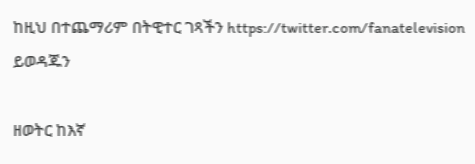ከዚህ በተጨማሪም በትዊተር ገጻችን https://twitter.com/fanatelevision ይወዳጁን

ዘወትር ከእኛ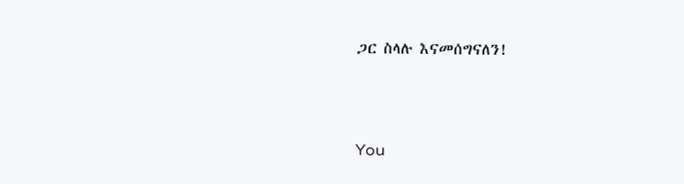ጋር ስላሉ እናመሰግናለን!



You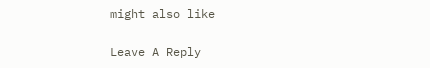might also like

Leave A Reply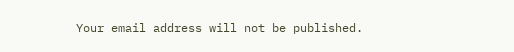Your email address will not be published.